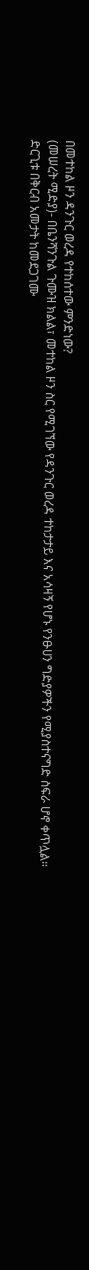በመተከል ዞን ዳንጉር ወረዳ የተከሰተው ምንድነው?
(መሠረት ሚድያ)- በቤንሻንጉል ጉሙዝ ክልል፣ መተከል ዞን ስር የሚገኘው የዳንጉር ወረዳ ተከታታይ እና አሳዛኝ የሆኑ የንፁሀን ግድያዎችን የሚያስተናግድ ስፍራ ሆኖ ቀጥሏል።
ድርጊቱ በቅርብ አመታት ከመደጋገሙ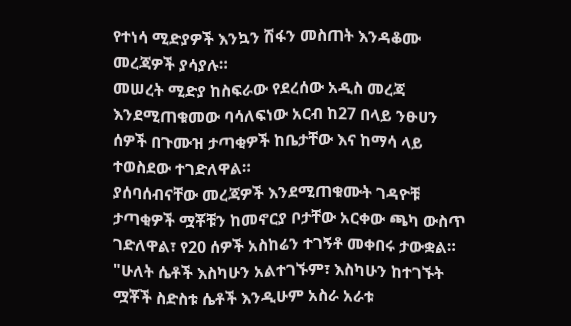የተነሳ ሚድያዎች እንኳን ሽፋን መስጠት እንዳቆሙ መረጃዎች ያሳያሉ።
መሠረት ሚድያ ከስፍራው የደረሰው አዲስ መረጃ እንደሚጠቁመው ባሳለፍነው አርብ ከ27 በላይ ንፁሀን ሰዎች በጉሙዝ ታጣቂዎች ከቤታቸው እና ከማሳ ላይ ተወስደው ተገድለዋል።
ያሰባሰብናቸው መረጃዎች እንደሚጠቁሙት ገዳዮቹ ታጣቂዎች ሟቾቹን ከመኖርያ ቦታቸው አርቀው ጫካ ውስጥ ገድለዋል፣ የ20 ሰዎች አስከሬን ተገኝቶ መቀበሩ ታውቋል።
"ሁለት ሴቶች እስካሁን አልተገኙም፣ እስካሁን ከተገኙት ሟቾች ስድስቱ ሴቶች እንዲሁም አስራ አራቱ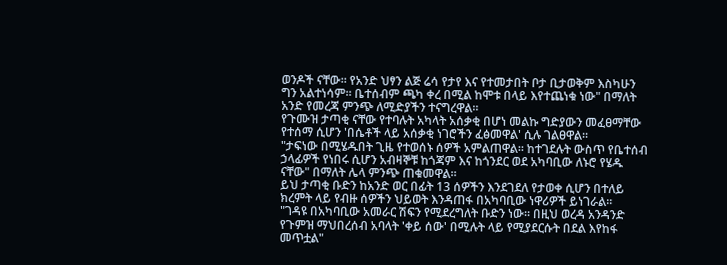ወንዶች ናቸው። የአንድ ህፃን ልጅ ሬሳ የታየ እና የተመታበት ቦታ ቢታወቅም እስካሁን ግን አልተነሳም። ቤተሰብም ጫካ ቀረ በሚል ከሞቱ በላይ እየተጨነቁ ነው" በማለት አንድ የመረጃ ምንጭ ለሚድያችን ተናግረዋል።
የጉሙዝ ታጣቂ ናቸው የተባሉት አካላት አሰቃቂ በሆነ መልኩ ግድያውን መፈፀማቸው የተሰማ ሲሆን 'በሴቶች ላይ አሰቃቂ ነገሮችን ፈፅመዋል' ሲሉ ገልፀዋል።
"ታፍነው በሚሄዱበት ጊዜ የተወሰኑ ሰዎች አምልጠዋል። ከተገደሉት ውስጥ የቤተሰብ ኃላፊዎች የነበሩ ሲሆን አብዛኞቹ ከጎጃም እና ከጎንደር ወደ አካባቢው ለኑሮ የሄዱ ናቸው" በማለት ሌላ ምንጭ ጠቁመዋል።
ይህ ታጣቂ ቡድን ከአንድ ወር በፊት 13 ሰዎችን እንደገደለ የታወቀ ሲሆን በተለይ ክረምት ላይ የብዙ ሰዎችን ህይወት እንዳጠፋ በአካባቢው ነዋሪዎች ይነገራል።
"ገዳዩ በአካባቢው አመራር ሽፍን የሚደረግለት ቡድን ነው። በዚህ ወረዳ አንዳንድ የጉምዝ ማህበረሰብ አባላት 'ቀይ ሰው' በሚሉት ላይ የሚያደርሱት በደል እየከፋ መጥቷል"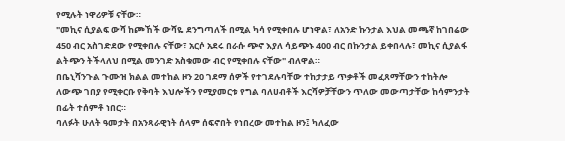የሚሉት ነዋሪዎቹ ናቸው።
"መኪና ሲያልፍ ውሻ ከጮኸች ውሻዬ ደንግጣለች በሚል ካሳ የሚቀበሉ ሆነዋል፣ ለአንድ ኩንታል እህል መጫኛ ከገበሬው 450 ብር አስገድደው የሚቀበሉ ናቸው፣ አርሶ አደሩ በራሱ ጭኖ እያለ ሳይጭኑ 400 ብር በኩንታል ይቀበላሉ፣ መኪና ሲያልፋ ልትጭን ትችላለህ በሚል መንገድ አስቁመው ብር የሚቀበሉ ናቸው" ብለዋል።
በቤኒሻንጉል ጉሙዝ ክልል መተከል ዞን 20 ገደማ ሰዎች የተገደሉባቸው ተከታታይ ጥቃቶች መፈጸማቸውን ተከትሎ ለውጭ ገበያ የሚቀርቡ የቅባት እህሎችን የሚያመርቱ የግል ባለሀብቶች እርሻዎቻቸውን ጥለው መውጣታቸው ከሳምንታት በፊት ተሰምቶ ነበር።
ባለፉት ሁለት ዓመታት በአንጻራዊነት ሰላም ሰፍኖበት የነበረው መተከል ዞን፤ ካለፈው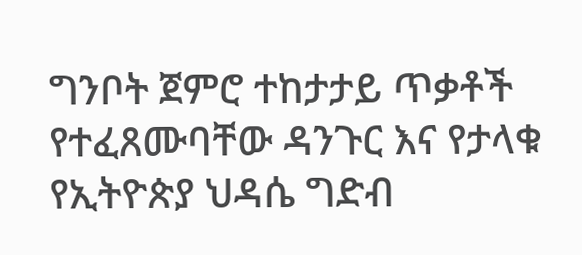ግንቦት ጀምሮ ተከታታይ ጥቃቶች የተፈጸሙባቸው ዳንጉር እና የታላቁ የኢትዮጵያ ህዳሴ ግድብ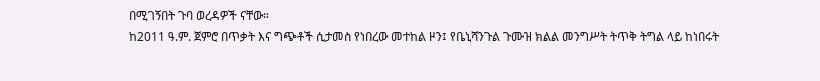በሚገኝበት ጉባ ወረዳዎች ናቸው።
ከ2011 ዓ.ም. ጀምሮ በጥቃት እና ግጭቶች ሲታመስ የነበረው መተከል ዞን፤ የቤኒሻንጉል ጉሙዝ ክልል መንግሥት ትጥቅ ትግል ላይ ከነበሩት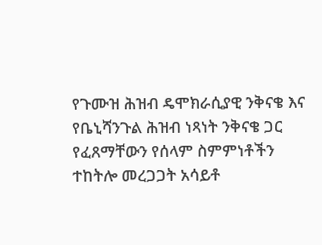የጉሙዝ ሕዝብ ዴሞክራሲያዊ ንቅናቄ እና የቤኒሻንጉል ሕዝብ ነጻነት ንቅናቄ ጋር የፈጸማቸውን የሰላም ስምምነቶችን ተከትሎ መረጋጋት አሳይቶ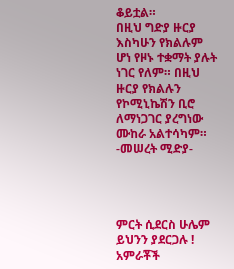ቆይቷል።
በዚህ ግድያ ዙርያ እስካሁን የክልሉም ሆነ የዞኑ ተቋማት ያሉት ነገር የለም። በዚህ ዙርያ የክልሉን የኮሚኒኬሽን ቢሮ ለማነጋገር ያረግነው ሙከራ አልተሳካም።
-መሠረት ሚድያ-




ምርት ሲደርስ ሁሌም ይህንን ያደርጋሉ !
አምራቾች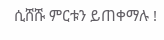ሲሸሹ ምርቱን ይጠቀማሉ !